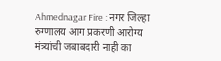Ahmednagar Fire : नगर जिल्हा रुग्णालय आग प्रकरणी आरोग्य मंत्र्यांची जबाबदारी नाही का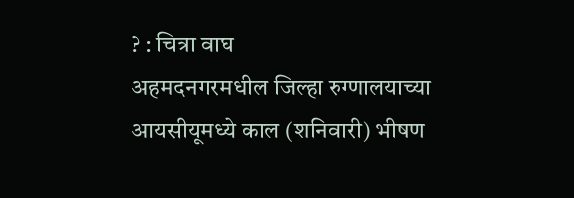? : चित्रा वाघ
अहमदनगरमधील जिल्हा रुग्णालयाच्या आयसीयूमध्ये काल (शनिवारी) भीषण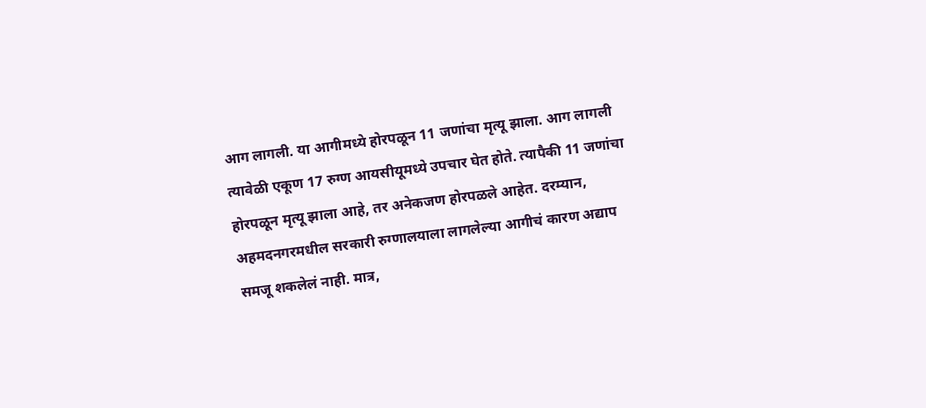आग लागली. या आगीमध्ये होरपळून 11 जणांचा मृत्यू झाला. आग लागली त्यावेळी एकूण 17 रुग्ण आयसीयूमध्ये उपचार घेत होते. त्यापैकी 11 जणांचा होरपळून मृत्यू झाला आहे, तर अनेकजण होरपळले आहेत. दरम्यान, अहमदनगरमधील सरकारी रुग्णालयाला लागलेल्या आगीचं कारण अद्याप समजू शकलेलं नाही. मात्र,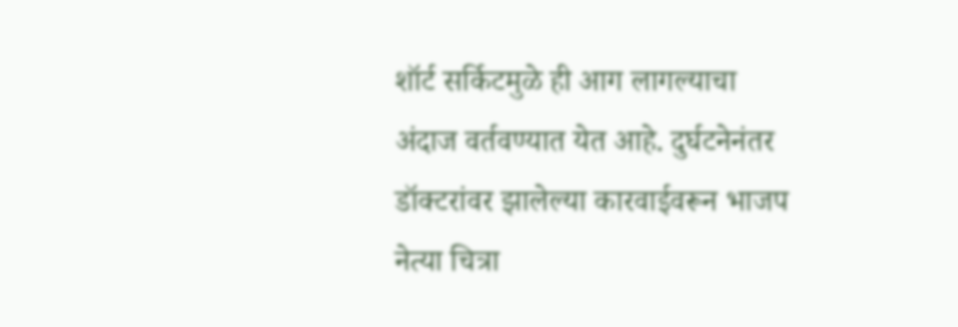शॉर्ट सर्किटमुळे ही आग लागल्याचा अंदाज वर्तवण्यात येत आहे. दुर्घटनेनंतर डॉक्टरांवर झालेल्या कारवाईवरून भाजप नेत्या चित्रा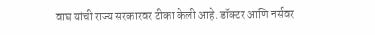वाघ यांची राज्य सरकारवर टीका केली आहे. डॉक्टर आणि नर्सवर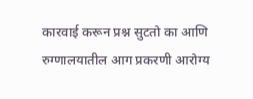कारवाई करून प्रश्न सुटतो का आणि रुग्णालयातील आग प्रकरणी आरोग्य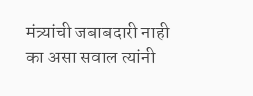मंत्र्यांची जबाबदारी नाही का असा सवाल त्यांनी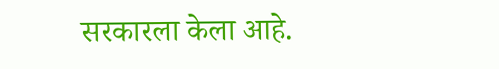सरकारला केला आहे.